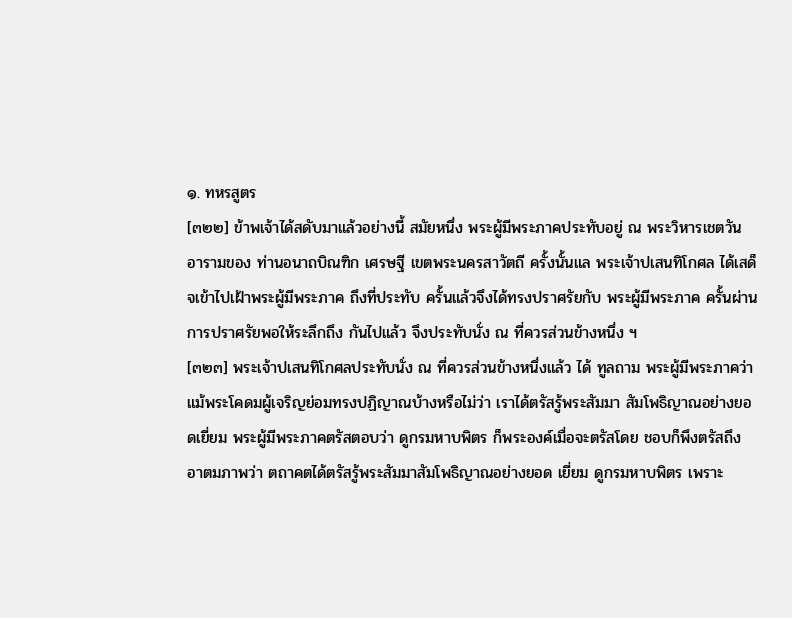๑. ทหรสูตร
[๓๒๒] ข้าพเจ้าได้สดับมาแล้วอย่างนี้ สมัยหนึ่ง พระผู้มีพระภาคประทับอยู่ ณ พระวิหารเชตวัน อารามของ ท่านอนาถบิณฑิก เศรษฐี เขตพระนครสาวัตถี ครั้งนั้นแล พระเจ้าปเสนทิโกศล ได้เสด็จเข้าไปเฝ้าพระผู้มีพระภาค ถึงที่ประทับ ครั้นแล้วจึงได้ทรงปราศรัยกับ พระผู้มีพระภาค ครั้นผ่านการปราศรัยพอให้ระลึกถึง กันไปแล้ว จึงประทับนั่ง ณ ที่ควรส่วนข้างหนึ่ง ฯ
[๓๒๓] พระเจ้าปเสนทิโกศลประทับนั่ง ณ ที่ควรส่วนข้างหนึ่งแล้ว ได้ ทูลถาม พระผู้มีพระภาคว่า แม้พระโคดมผู้เจริญย่อมทรงปฏิญาณบ้างหรือไม่ว่า เราได้ตรัสรู้พระสัมมา สัมโพธิญาณอย่างยอดเยี่ยม พระผู้มีพระภาคตรัสตอบว่า ดูกรมหาบพิตร ก็พระองค์เมื่อจะตรัสโดย ชอบก็พึงตรัสถึง อาตมภาพว่า ตถาคตได้ตรัสรู้พระสัมมาสัมโพธิญาณอย่างยอด เยี่ยม ดูกรมหาบพิตร เพราะ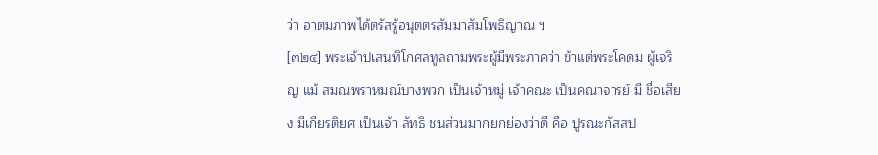ว่า อาตมภาพได้ตรัสรู้อนุตตรสัมมาสัมโพธิญาณ ฯ
[๓๒๔] พระเจ้าปเสนทิโกศลทูลถามพระผู้มีพระภาคว่า ข้าแต่พระโคดม ผู้เจริญ แม้ สมณพราหมณ์บางพวก เป็นเจ้าหมู่ เจ้าคณะ เป็นคณาจารย์ มี ชื่อเสียง มีเกียรติยศ เป็นเจ้า ลัทธิ ชนส่วนมากยกย่องว่าดี คือ ปูรณะกัสสป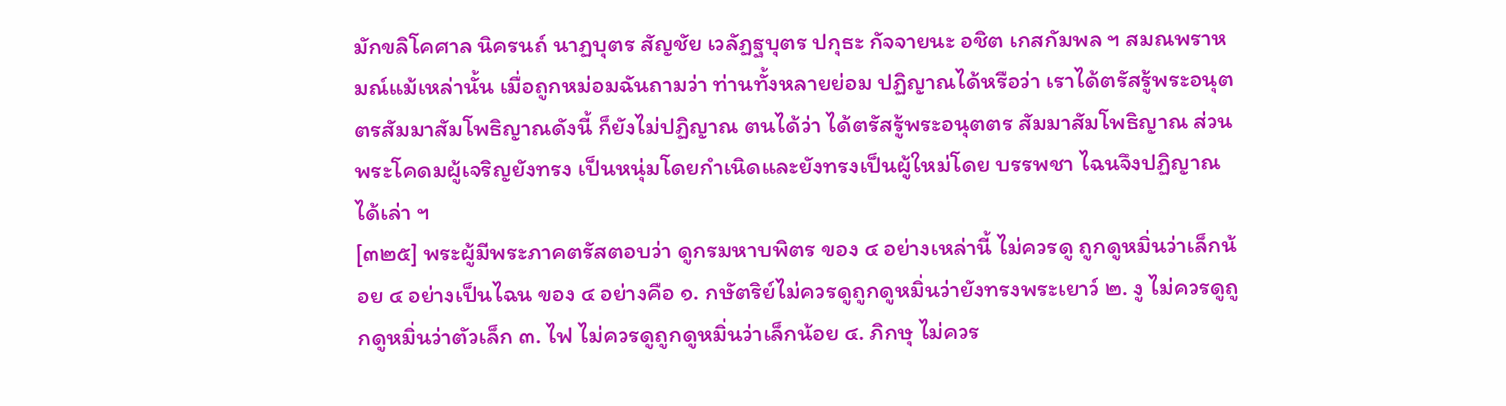มักขลิโคศาล นิครนถ์ นาฏบุตร สัญชัย เวลัฏฐบุตร ปกุธะ กัจจายนะ อชิต เกสกัมพล ฯ สมณพราหมณ์แม้เหล่านั้น เมื่อถูกหม่อมฉันถามว่า ท่านทั้งหลายย่อม ปฏิญาณได้หรือว่า เราได้ตรัสรู้พระอนุตตรสัมมาสัมโพธิญาณดังนี้ ก็ยังไม่ปฏิญาณ ตนได้ว่า ได้ตรัสรู้พระอนุตตร สัมมาสัมโพธิญาณ ส่วนพระโคดมผู้เจริญยังทรง เป็นหนุ่มโดยกำเนิดและยังทรงเป็นผู้ใหม่โดย บรรพชา ไฉนจึงปฏิญาณได้เล่า ฯ
[๓๒๕] พระผู้มีพระภาคตรัสตอบว่า ดูกรมหาบพิตร ของ ๔ อย่างเหล่านี้ ไม่ควรดู ถูกดูหมิ่นว่าเล็กน้อย ๔ อย่างเป็นไฉน ของ ๔ อย่างคือ ๑. กษัตริย์ไม่ควรดูถูกดูหมิ่นว่ายังทรงพระเยาว์ ๒. งู ไม่ควรดูถูกดูหมิ่นว่าตัวเล็ก ๓. ไฟ ไม่ควรดูถูกดูหมิ่นว่าเล็กน้อย ๔. ภิกษุ ไม่ควร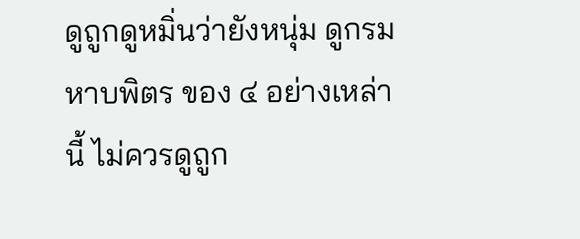ดูถูกดูหมิ่นว่ายังหนุ่ม ดูกรมหาบพิตร ของ ๔ อย่างเหล่านี้ ไม่ควรดูถูก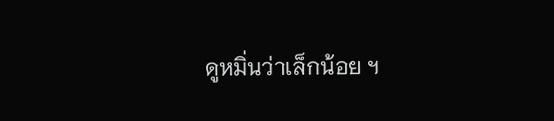ดูหมิ่นว่าเล็กน้อย ฯ